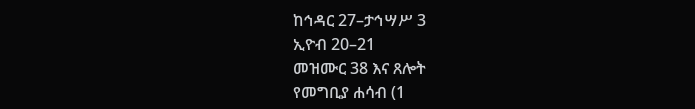ከኅዳር 27–ታኅሣሥ 3
ኢዮብ 20–21
መዝሙር 38 እና ጸሎት
የመግቢያ ሐሳብ (1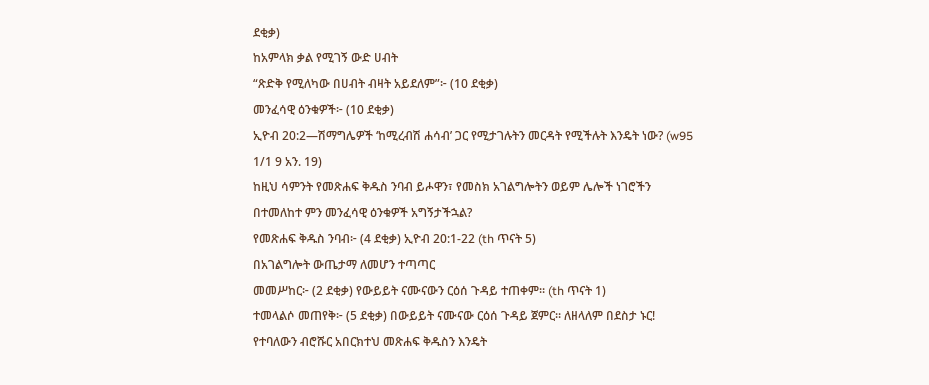ደቂቃ)
ከአምላክ ቃል የሚገኝ ውድ ሀብት
“ጽድቅ የሚለካው በሀብት ብዛት አይደለም”፦ (10 ደቂቃ)
መንፈሳዊ ዕንቁዎች፦ (10 ደቂቃ)
ኢዮብ 20:2—ሽማግሌዎች ‘ከሚረብሽ ሐሳብ’ ጋር የሚታገሉትን መርዳት የሚችሉት እንዴት ነው? (w95 1/1 9 አን. 19)
ከዚህ ሳምንት የመጽሐፍ ቅዱስ ንባብ ይሖዋን፣ የመስክ አገልግሎትን ወይም ሌሎች ነገሮችን በተመለከተ ምን መንፈሳዊ ዕንቁዎች አግኝታችኋል?
የመጽሐፍ ቅዱስ ንባብ፦ (4 ደቂቃ) ኢዮብ 20:1-22 (th ጥናት 5)
በአገልግሎት ውጤታማ ለመሆን ተጣጣር
መመሥከር፦ (2 ደቂቃ) የውይይት ናሙናውን ርዕሰ ጉዳይ ተጠቀም። (th ጥናት 1)
ተመላልሶ መጠየቅ፦ (5 ደቂቃ) በውይይት ናሙናው ርዕሰ ጉዳይ ጀምር። ለዘላለም በደስታ ኑር! የተባለውን ብሮሹር አበርክተህ መጽሐፍ ቅዱስን እንዴት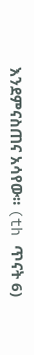እንደምናስጠና አሳየው። (th ጥናት 6)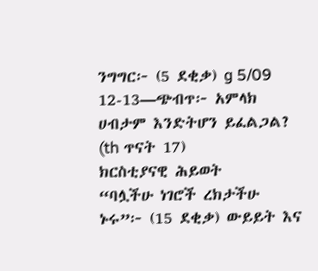ንግግር፦ (5 ደቂቃ) g 5/09 12-13—ጭብጥ፦ አምላክ ሀብታም እንድትሆን ይፈልጋል? (th ጥናት 17)
ክርስቲያናዊ ሕይወት
“ባሏችሁ ነገሮች ረክታችሁ ኑሩ”፦ (15 ደቂቃ) ውይይት እና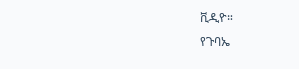ቪዲዮ።
የጉባኤ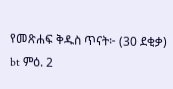የመጽሐፍ ቅዱስ ጥናት፦ (30 ደቂቃ) bt ምዕ. 2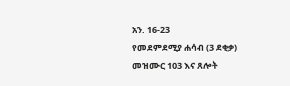አን. 16-23
የመደምደሚያ ሐሳብ (3 ደቂቃ)
መዝሙር 103 እና ጸሎት